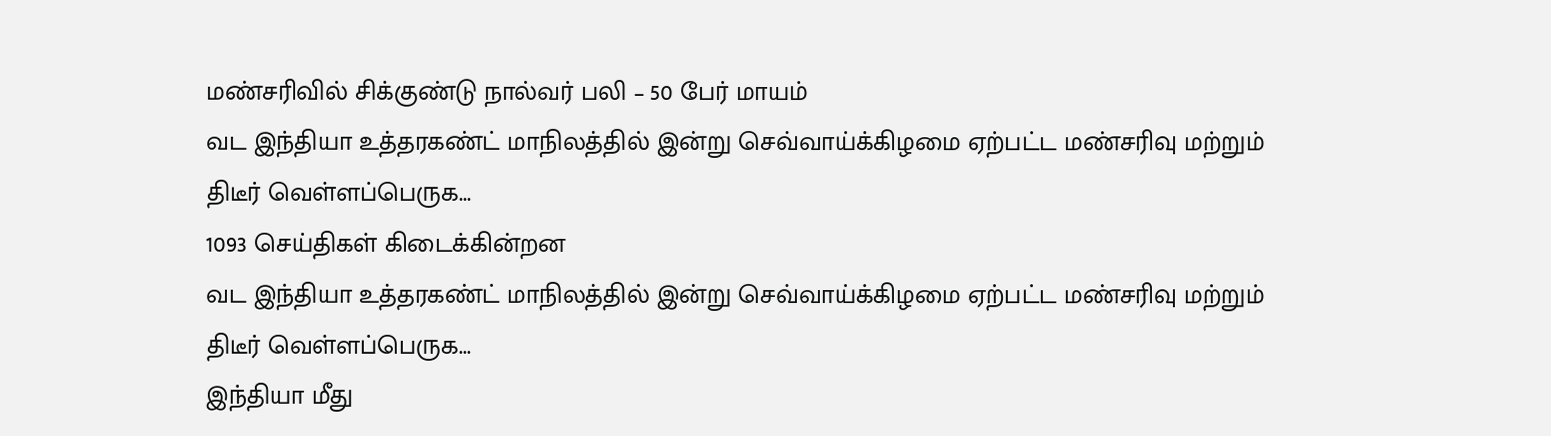மண்சரிவில் சிக்குண்டு நால்வர் பலி – 50 பேர் மாயம்
வட இந்தியா உத்தரகண்ட் மாநிலத்தில் இன்று செவ்வாய்க்கிழமை ஏற்பட்ட மண்சரிவு மற்றும் திடீர் வெள்ளப்பெருக...
1093 செய்திகள் கிடைக்கின்றன
வட இந்தியா உத்தரகண்ட் மாநிலத்தில் இன்று செவ்வாய்க்கிழமை ஏற்பட்ட மண்சரிவு மற்றும் திடீர் வெள்ளப்பெருக...
இந்தியா மீது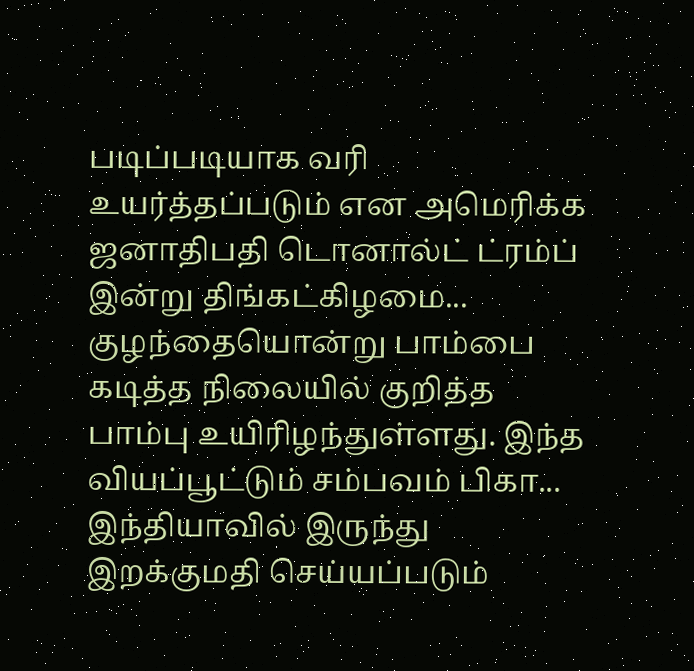படிப்படியாக வரி உயர்த்தப்படும் என அமெரிக்க ஜனாதிபதி டொனால்ட் ட்ரம்ப் இன்று திங்கட்கிழமை...
குழந்தையொன்று பாம்பை கடித்த நிலையில் குறித்த பாம்பு உயிரிழந்துள்ளது. இந்த வியப்பூட்டும் சம்பவம் பிகா...
இந்தியாவில் இருந்து இறக்குமதி செய்யப்படும்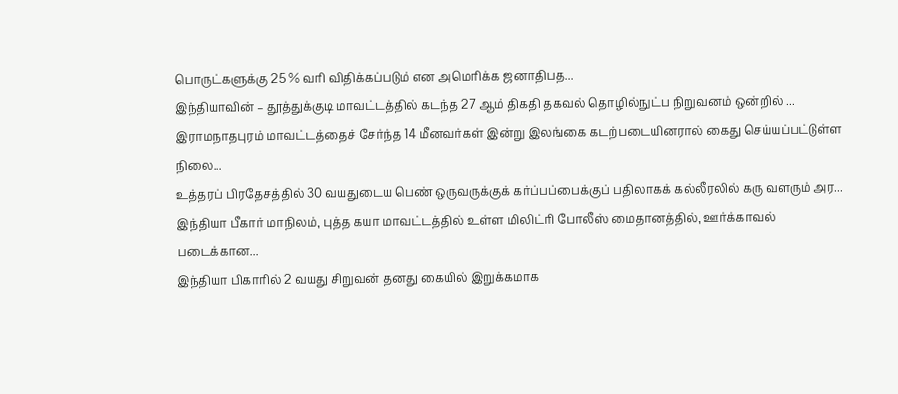பொருட்களுக்கு 25 % வரி விதிக்கப்படும் என அமெரிக்க ஜனாதிபத...
இந்தியாவின் – தூத்துக்குடி மாவட்டத்தில் கடந்த 27 ஆம் திகதி தகவல் தொழில்நுட்ப நிறுவனம் ஒன்றில் ...
இராமநாதபுரம் மாவட்டத்தைச் சேர்ந்த 14 மீனவர்கள் இன்று இலங்கை கடற்படையினரால் கைது செய்யப்பட்டுள்ள நிலை...
உத்தரப் பிரதேசத்தில் 30 வயதுடைய பெண் ஒருவருக்குக் கர்ப்பப்பைக்குப் பதிலாகக் கல்லீரலில் கரு வளரும் அர...
இந்தியா பீகார் மாநிலம், புத்த கயா மாவட்டத்தில் உள்ள மிலிட்ரி போலீஸ் மைதானத்தில், ஊர்க்காவல் படைக்கான...
இந்தியா பிகாரில் 2 வயது சிறுவன் தனது கையில் இறுக்கமாக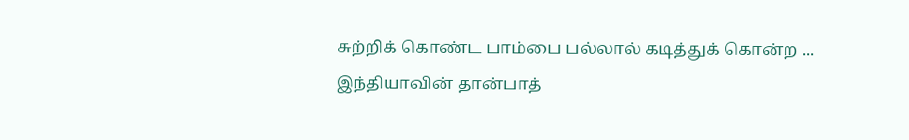சுற்றிக் கொண்ட பாம்பை பல்லால் கடித்துக் கொன்ற ...
இந்தியாவின் தான்பாத்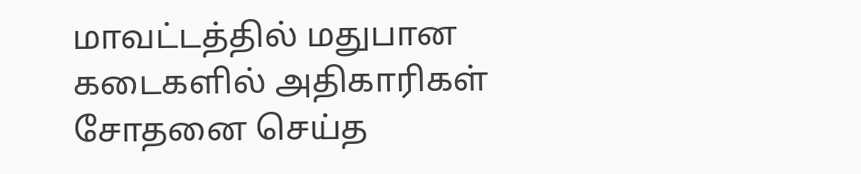மாவட்டத்தில் மதுபான கடைகளில் அதிகாரிகள் சோதனை செய்த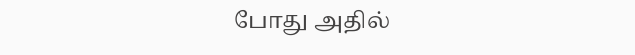போது அதில்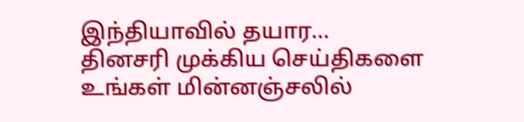இந்தியாவில் தயார...
தினசரி முக்கிய செய்திகளை உங்கள் மின்னஞ்சலில்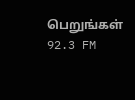பெறுங்கள்
92.3 FM